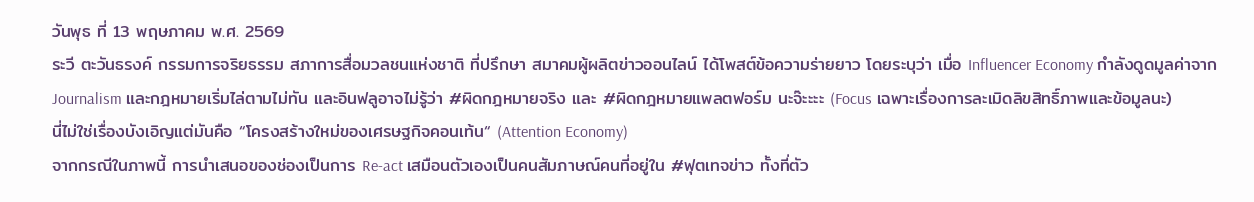วันพุธ ที่ 13 พฤษภาคม พ.ศ. 2569
ระวี ตะวันธรงค์ กรรมการจริยธรรม สภาการสื่อมวลชนแห่งชาติ ที่ปรึกษา สมาคมผู้ผลิตข่าวออนไลน์ ได้โพสต์ข้อความร่ายยาว โดยระบุว่า เมื่อ Influencer Economy กำลังดูดมูลค่าจาก Journalism และกฎหมายเริ่มไล่ตามไม่ทัน และอินฟลูอาจไม่รู้ว่า #ผิดกฎหมายจริง และ #ผิดกฎหมายแพลตฟอร์ม นะจ๊ะะะะ (Focus เฉพาะเรื่องการละเมิดลิขสิทธิ์ภาพและข้อมูลนะ)
นี่ไม่ใช่เรื่องบังเอิญแต่มันคือ “โครงสร้างใหม่ของเศรษฐกิจคอนเท้น“ (Attention Economy)
จากกรณีในภาพนี้ การนำเสนอของช่องเป็นการ Re-act เสมือนตัวเองเป็นคนสัมภาษณ์คนที่อยู่ใน #ฟุตเทจข่าว ทั้งที่ตัว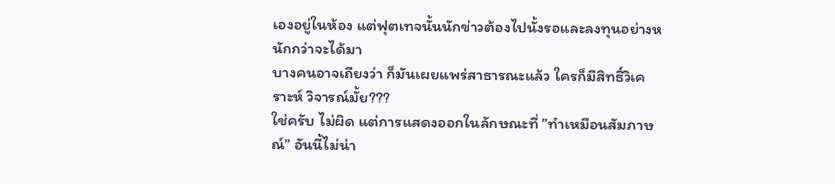เองอยู่ในห้อง แต่ฟุตเทจนั้นนักข่าวต้องไปนั้งรอและลงทุนอย่างหนักกว่าจะได้มา
บางคนอาจเถียงว่า ก็มันเผยแพร่สาธารณะแล้ว ใครก็มีสิทธิ์วิเคราะห์ วิจารณ์มั้ย???
ใช่ครับ ไม่ผิด แต่การแสดงออกในลักษณะที่ ”ทำเหมือนสัมภาษณ์” อันนี้ไม่น่า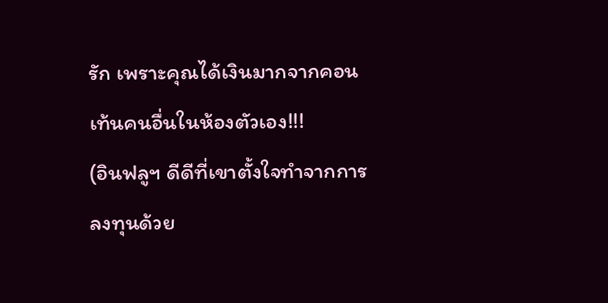รัก เพราะคุณได้เงินมากจากคอนเท้นคนอื่นในห้องตัวเอง!!!
(อินฟลูฯ ดีดีที่เขาตั้งใจทำจากการลงทุนด้วย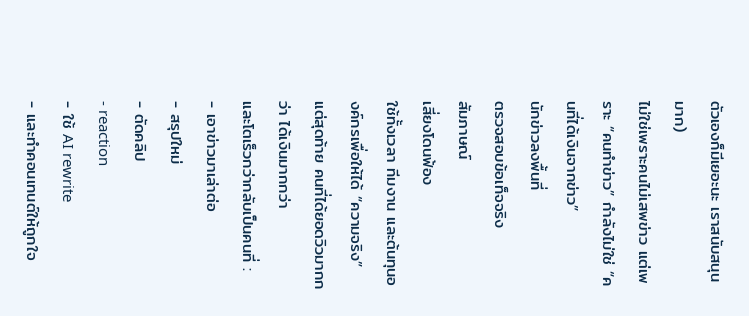ตัวเองก็มีเยอะนะ เราสนับสนุนมาก)
ไม่ใช่เพราะคนไม่เสพข่าว แต่เพราะ “คนทำข่าว” กำลังไม่ใช่ “คนที่ได้เงินจากข่าว”
นักข่าวลงพื้นที่
ตรวจสอบข้อเท็จจริง
สัมภาษณ์
เสี่ยงโดนฟ้อง
ใช้ทั้งเวลา ทีมงาน และต้นทุนองค์กรเพื่อให้ได้ “ความจริง”
แต่สุดท้าย คนที่ได้ยอดวิวมากกว่า ได้เงินมากกว่า
และโตเร็วกว่ากลับเป็นคนที่ :
- เอาข่าวมาเล่าต่อ
- สรุปใหม่
- ตัดคลิป
- reaction
- ใช้ AI rewrite
- และทำคอนเทนต์ให้ถูกใจ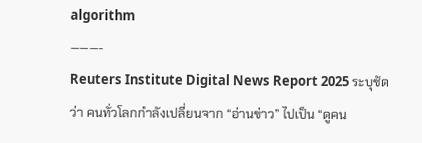algorithm
———-
Reuters Institute Digital News Report 2025 ระบุชัดว่า คนทั่วโลกกำลังเปลี่ยนจาก “อ่านข่าว” ไปเป็น “ดูคน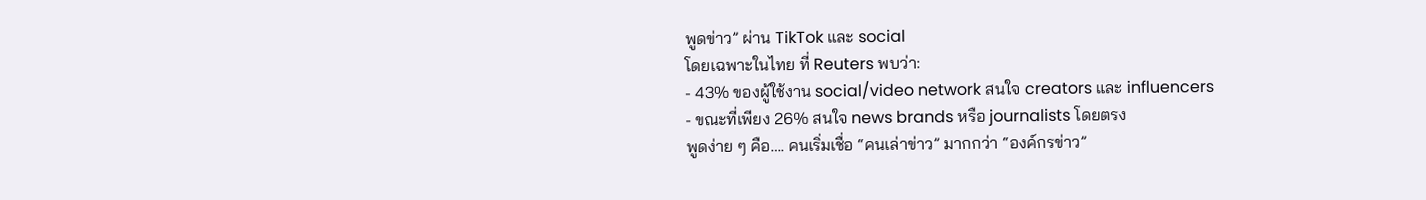พูดข่าว” ผ่าน TikTok และ social
โดยเฉพาะในไทย ที่ Reuters พบว่า:
- 43% ของผู้ใช้งาน social/video network สนใจ creators และ influencers
- ขณะที่เพียง 26% สนใจ news brands หรือ journalists โดยตรง
พูดง่าย ๆ คือ…. คนเริ่มเชื่อ “คนเล่าข่าว” มากกว่า “องค์กรข่าว”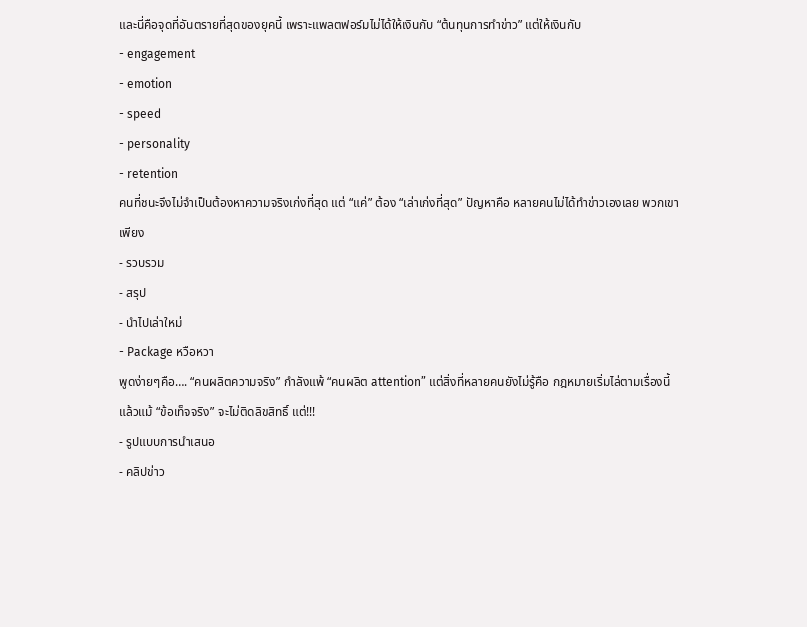และนี่คือจุดที่อันตรายที่สุดของยุคนี้ เพราะแพลตฟอร์มไม่ได้ให้เงินกับ “ต้นทุนการทำข่าว” แต่ให้เงินกับ
- engagement
- emotion
- speed
- personality
- retention
คนที่ชนะจึงไม่จำเป็นต้องหาความจริงเก่งที่สุด แต่ “แค่” ต้อง “เล่าเก่งที่สุด” ปัญหาคือ หลายคนไม่ได้ทำข่าวเองเลย พวกเขาเพียง
- รวบรวม
- สรุป
- นำไปเล่าใหม่
- Package หวือหวา
พูดง่ายๆคือ…. “คนผลิตความจริง” กำลังแพ้ “คนผลิต attention” แต่สิ่งที่หลายคนยังไม่รู้คือ กฎหมายเริ่มไล่ตามเรื่องนี้แล้วแม้ “ข้อเท็จจริง” จะไม่ติดลิขสิทธิ์ แต่!!!
- รูปแบบการนำเสนอ
- คลิปข่าว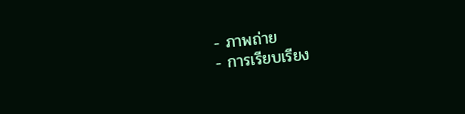- ภาพถ่าย
- การเรียบเรียง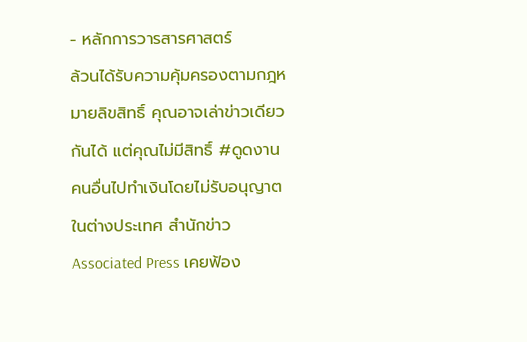- หลักการวารสารศาสตร์
ล้วนได้รับความคุ้มครองตามกฎหมายลิขสิทธิ์ คุณอาจเล่าข่าวเดียวกันได้ แต่คุณไม่มีสิทธิ์ #ดูดงานคนอื่นไปทำเงินโดยไม่รับอนุญาต ในต่างประเทศ สำนักข่าว Associated Press เคยฟ้อง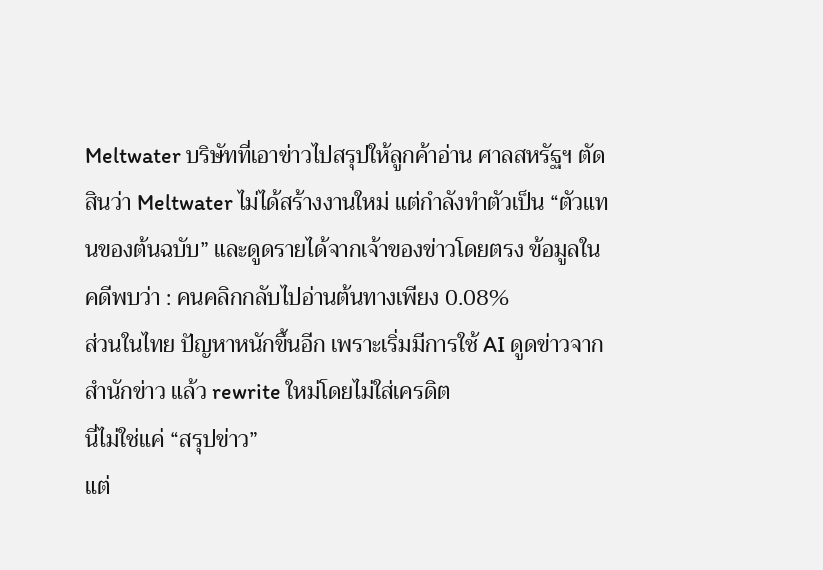Meltwater บริษัทที่เอาข่าวไปสรุปให้ลูกค้าอ่าน ศาลสหรัฐฯ ตัดสินว่า Meltwater ไม่ได้สร้างงานใหม่ แต่กำลังทำตัวเป็น “ตัวแทนของต้นฉบับ” และดูดรายได้จากเจ้าของข่าวโดยตรง ข้อมูลในคดีพบว่า : คนคลิกกลับไปอ่านต้นทางเพียง 0.08%
ส่วนในไทย ปัญหาหนักขึ้นอีก เพราะเริ่มมีการใช้ AI ดูดข่าวจากสำนักข่าว แล้ว rewrite ใหม่โดยไม่ใส่เครดิต
นี่ไม่ใช่แค่ “สรุปข่าว”
แต่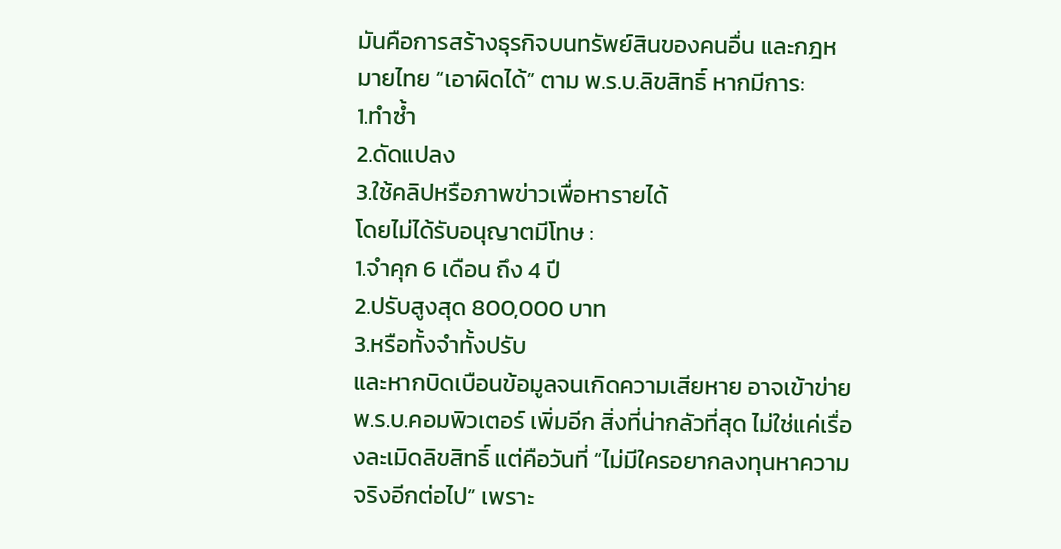มันคือการสร้างธุรกิจบนทรัพย์สินของคนอื่น และกฎหมายไทย “เอาผิดได้” ตาม พ.ร.บ.ลิขสิทธิ์ หากมีการ:
1.ทำซ้ำ
2.ดัดแปลง
3.ใช้คลิปหรือภาพข่าวเพื่อหารายได้
โดยไม่ได้รับอนุญาตมีโทษ :
1.จำคุก 6 เดือน ถึง 4 ปี
2.ปรับสูงสุด 800,000 บาท
3.หรือทั้งจำทั้งปรับ
และหากบิดเบือนข้อมูลจนเกิดความเสียหาย อาจเข้าข่าย พ.ร.บ.คอมพิวเตอร์ เพิ่มอีก สิ่งที่น่ากลัวที่สุด ไม่ใช่แค่เรื่องละเมิดลิขสิทธิ์ แต่คือวันที่ “ไม่มีใครอยากลงทุนหาความจริงอีกต่อไป” เพราะ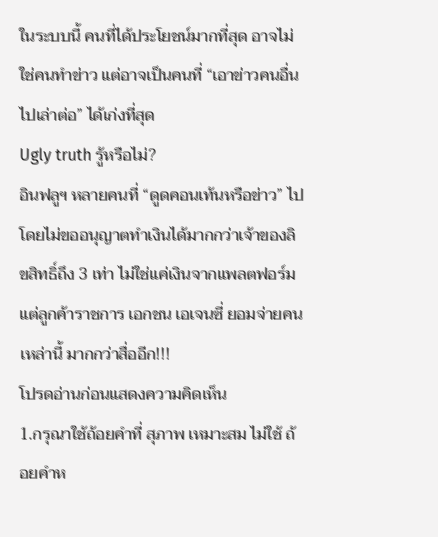ในระบบนี้ คนที่ได้ประโยชน์มากที่สุด อาจไม่ใช่คนทำข่าว แต่อาจเป็นคนที่ “เอาข่าวคนอื่นไปเล่าต่อ” ได้เก่งที่สุด
Ugly truth รู้หรือไม่?
อินฟลูฯ หลายคนที่ “ดูดคอนเท้นหรือข่าว” ไปโดยไม่ขออนุญาตทำเงินได้มากกว่าเจ้าของลิขสิทธิ์ถึง 3 เท่า ไม่ใช่แค่เงินจากแพลตฟอร์ม แต่ลูกค้าราชการ เอกชน เอเจนซี่ ยอมจ่ายคนเหล่านี้ มากกว่าสื่ออีก!!!
โปรดอ่านก่อนแสดงความคิดเห็น
1.กรุณาใช้ถ้อยคำที่ สุภาพ เหมาะสม ไม่ใช้ ถ้อยคำห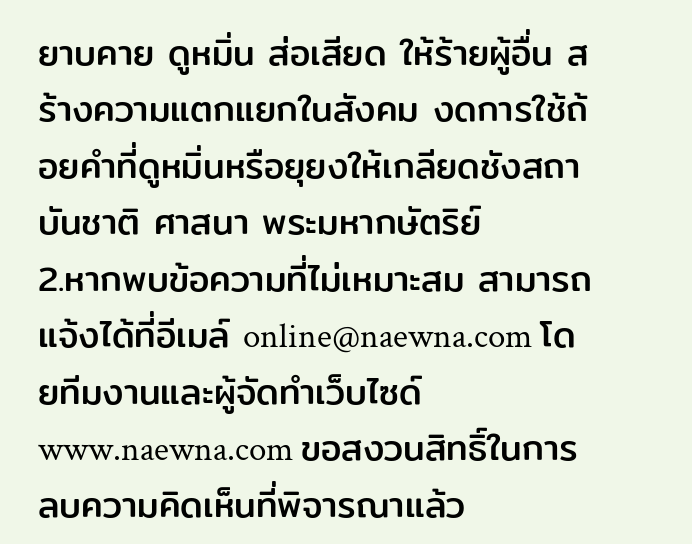ยาบคาย ดูหมิ่น ส่อเสียด ให้ร้ายผู้อื่น สร้างความแตกแยกในสังคม งดการใช้ถ้อยคำที่ดูหมิ่นหรือยุยงให้เกลียดชังสถาบันชาติ ศาสนา พระมหากษัตริย์
2.หากพบข้อความที่ไม่เหมาะสม สามารถแจ้งได้ที่อีเมล์ online@naewna.com โดยทีมงานและผู้จัดทำเว็บไซด์ www.naewna.com ขอสงวนสิทธิ์ในการลบความคิดเห็นที่พิจารณาแล้ว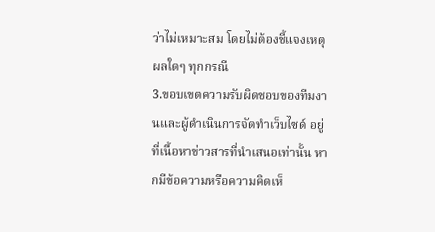ว่าไม่เหมาะสม โดยไม่ต้องชี้แจงเหตุผลใดๆ ทุกกรณี
3.ขอบเขตความรับผิดชอบของทีมงานและผู้ดำเนินการจัดทำเว็บไซด์ อยู่ที่เนื้อหาข่าวสารที่นำเสนอเท่านั้น หากมีข้อความหรือความคิดเห็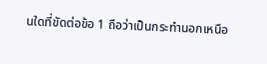นใดที่ขัดต่อข้อ 1 ถือว่าเป็นกระทำนอกเหนือ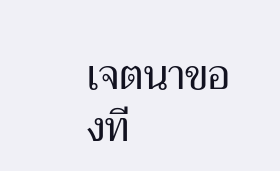เจตนาของที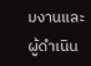มงานและผู้ดำเนิน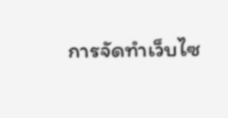การจัดทำเว็บไซ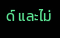ด์ และไม่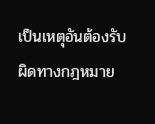เป็นเหตุอันต้องรับผิดทางกฎหมาย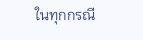ในทุกกรณี